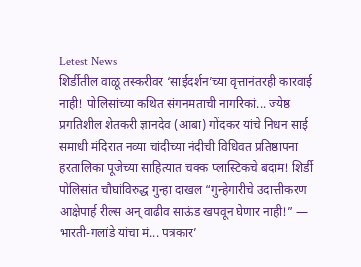Letest News
शिर्डीतील वाळू तस्करीवर ‘साईदर्शन’च्या वृत्तानंतरही कारवाई नाही! पोलिसांच्या कथित संगनमताची नागरिकां... ज्येष्ठ प्रगतिशील शेतकरी ज्ञानदेव (आबा) गोंदकर यांचे निधन साई समाधी मंदिरात नव्या चांदीच्या नंदीची विधिवत प्रतिष्ठापना हरतालिका पूजेच्या साहित्यात चक्क प्लास्टिकचे बदाम! शिर्डी पोलिसांत चौघांविरुद्ध गुन्हा दाखल “गुन्हेगारीचे उदात्तीकरण आक्षेपार्ह रील्स अन् वाढीव साऊंड खपवून घेणार नाही!” — भारती-गलांडे यांचा मं... पत्रकार’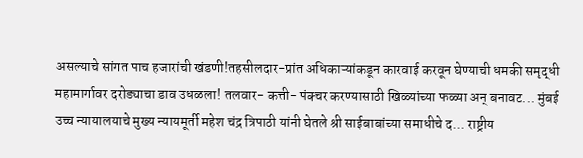असल्याचे सांगत पाच हजारांची खंडणी!तहसीलदार-प्रांत अधिकाऱ्यांकडून कारवाई करवून घेण्याची धमकी समृद्धी महामार्गावर दरोड्याचा डाव उधळला! तलवार- कत्ती- पंक्चर करण्यासाठी खिळ्यांच्या फळ्या अन् बनावट... मुंबई उच्च न्यायालयाचे मुख्य न्यायमूर्ती महेश चंद्र त्रिपाठी यांनी घेतले श्री साईबाबांच्या समाधीचे द... राष्ट्रीय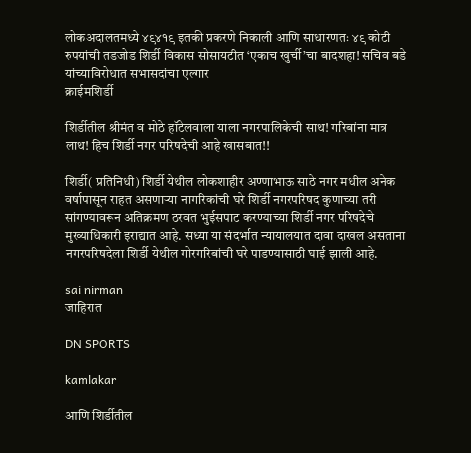लोकअदालतमध्ये ४९४१९ इतकी प्रकरणे निकाली आणि साधारणतः ४९ कोटी रुपयांची तडजोड शिर्डी विकास सोसायटीत ‘एकाच खुर्ची’चा बादशहा! सचिव बडे यांच्याविरोधात सभासदांचा एल्गार
क्राईमशिर्डी

शिर्डीतील श्रीमंत व मोठे हॉटेलवाला याला नगरपालिकेची साथ! गरिबांना मात्र लाथ! हिच शिर्डी नगर परिषदेची आहे खासबात!!

शिर्डी( प्रतिनिधी) शिर्डी येथील लोकशाहीर अण्णाभाऊ साठे नगर मधील अनेक वर्षापासून राहत असणाऱ्या नागरिकांची घरे शिर्डी नगरपरिषद कुणाच्या तरी सांगण्यावरून अतिक्रमण ठरवत भुईसपाट करण्याच्या शिर्डी नगर परिषदेचे मुख्याधिकारी इराद्यात आहे. सध्या या संदर्भात न्यायालयात दावा दाखल असताना नगरपरिषदेला शिर्डी येथील गोरगरिबांची घरे पाडण्यासाठी घाई झाली आहे.

sai nirman
जाहिरात

DN SPORTS

kamlakar

आणि शिर्डीतील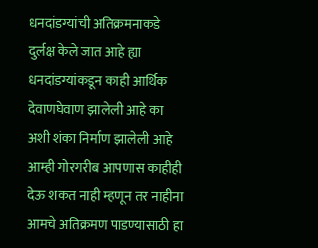धनदांडग्यांची अतिक्रमनाकडे दुर्लक्ष केले जात आहे ह्या धनदांडग्यांकडून काही आर्थिक देवाणघेवाण झालेली आहे का अशी शंका निर्माण झालेली आहे आम्ही गोरगरीब आपणास काहीही देऊ शकत नाही म्हणून तर नाहीना आमचे अतिक्रमण पाडण्यासाठी हा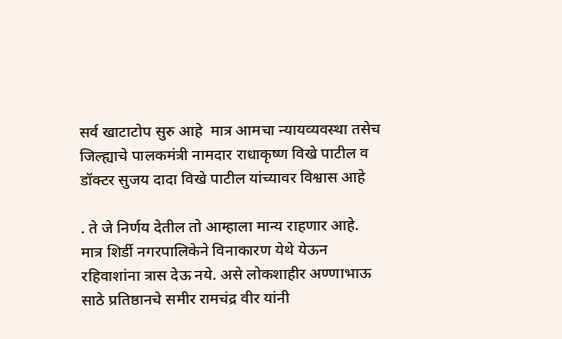सर्व खाटाटोप सुरु आहे  मात्र आमचा न्यायव्यवस्था तसेच जिल्ह्याचे पालकमंत्री नामदार राधाकृष्ण विखे पाटील व डॉक्टर सुजय दादा विखे पाटील यांच्यावर विश्वास आहे

. ते जे निर्णय देतील तो आम्हाला मान्य राहणार आहे. मात्र शिर्डी नगरपालिकेने विनाकारण येथे येऊन रहिवाशांना त्रास देऊ नये. असे लोकशाहीर अण्णाभाऊ साठे प्रतिष्ठानचे समीर रामचंद्र वीर यांनी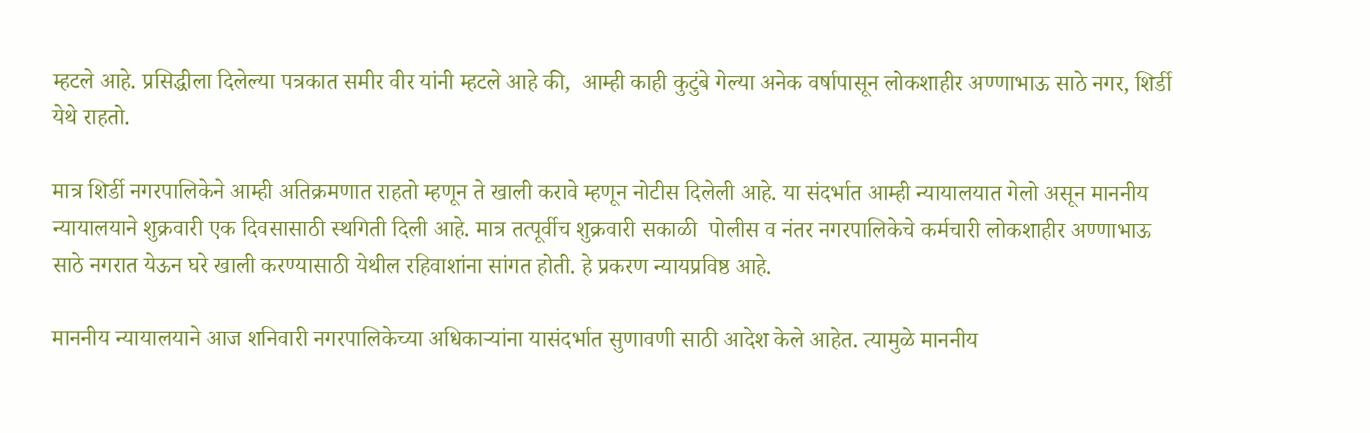म्हटले आहे. प्रसिद्धीला दिलेल्या पत्रकात समीर वीर यांनी म्हटले आहे की,  आम्ही काही कुटुंबे गेल्या अनेक वर्षापासून लोकशाहीर अण्णाभाऊ साठे नगर, शिर्डी येथे राहतो.

मात्र शिर्डी नगरपालिकेने आम्ही अतिक्रमणात राहतो म्हणून ते खाली करावे म्हणून नोटीस दिलेली आहे. या संदर्भात आम्ही न्यायालयात गेलो असून माननीय न्यायालयाने शुक्रवारी एक दिवसासाठी स्थगिती दिली आहे. मात्र तत्पूर्वीच शुक्रवारी सकाळी  पोलीस व नंतर नगरपालिकेचे कर्मचारी लोकशाहीर अण्णाभाऊ साठे नगरात येऊन घरे खाली करण्यासाठी येथील रहिवाशांना सांगत होती. हे प्रकरण न्यायप्रविष्ठ आहे.

माननीय न्यायालयाने आज शनिवारी नगरपालिकेच्या अधिकाऱ्यांना यासंदर्भात सुणावणी साठी आदेश केले आहेत. त्यामुळे माननीय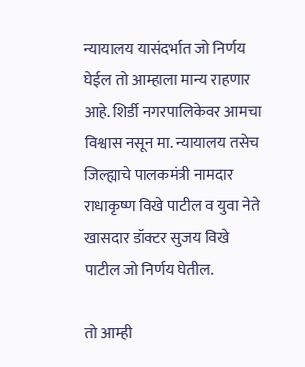न्यायालय यासंदर्भात जो निर्णय घेईल तो आम्हाला मान्य राहणार आहे. शिर्डी नगरपालिकेवर आमचा विश्वास नसून मा. न्यायालय तसेच जिल्ह्याचे पालकमंत्री नामदार राधाकृष्ण विखे पाटील व युवा नेते खासदार डॉक्टर सुजय विखे पाटील जो निर्णय घेतील.

तो आम्ही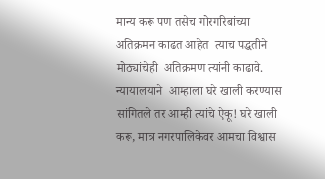मान्य करू पण तसेच गोरगरिबांच्या अतिक्रमन काढत आहेत  त्याच पद्धतीने मोठ्यांचेही  अतिक्रमण त्यांनी काढावे. न्यायालयाने  आम्हाला घरे खाली करण्यास सांगितले तर आम्ही त्यांचे ऐकू! घरे खाली करू, मात्र नगरपालिकेवर आमचा विश्वास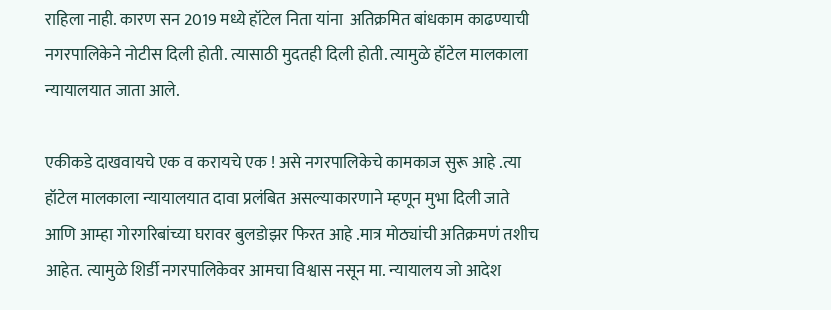राहिला नाही. कारण सन 2019 मध्ये हॉटेल निता यांना  अतिक्रमित बांधकाम काढण्याची नगरपालिकेने नोटीस दिली होती. त्यासाठी मुदतही दिली होती. त्यामुळे हॉटेल मालकाला न्यायालयात जाता आले.

एकीकडे दाखवायचे एक व करायचे एक ! असे नगरपालिकेचे कामकाज सुरू आहे .त्या हॉटेल मालकाला न्यायालयात दावा प्रलंबित असल्याकारणाने म्हणून मुभा दिली जाते आणि आम्हा गोरगरिबांच्या घरावर बुलडोझर फिरत आहे .मात्र मोठ्यांची अतिक्रमणं तशीच आहेत. त्यामुळे शिर्डी नगरपालिकेवर आमचा विश्वास नसून मा. न्यायालय जो आदेश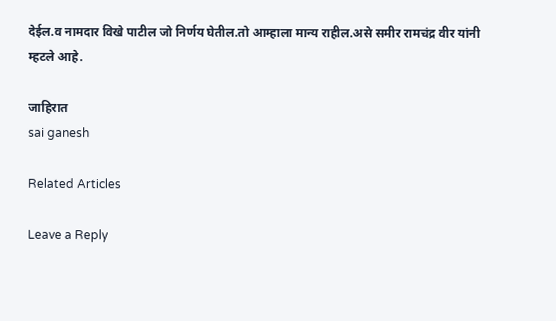देईल.व नामदार विखे पाटील जो निर्णय घेतील.तो आम्हाला मान्य राहील.असे समीर रामचंद्र वीर यांनी  म्हटले आहे.

जाहिरात
sai ganesh

Related Articles

Leave a Reply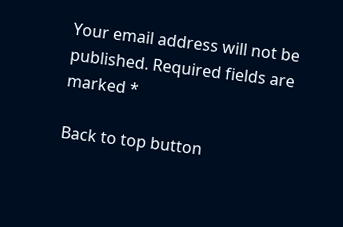Your email address will not be published. Required fields are marked *

Back to top button